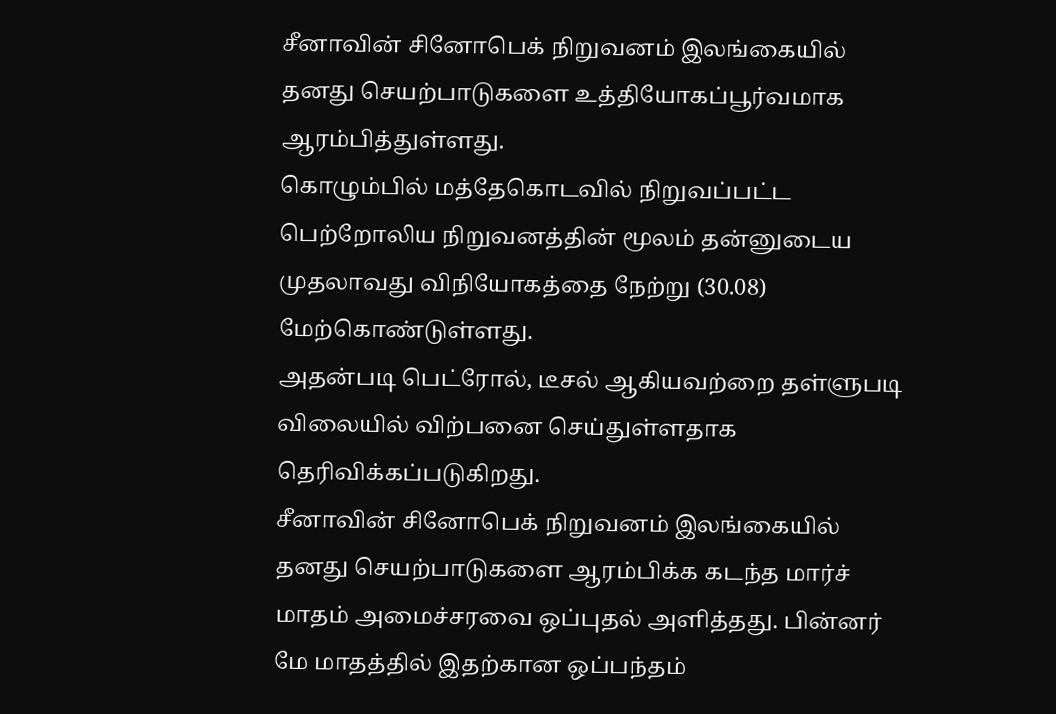சீனாவின் சினோபெக் நிறுவனம் இலங்கையில் தனது செயற்பாடுகளை உத்தியோகப்பூர்வமாக ஆரம்பித்துள்ளது.
கொழும்பில் மத்தேகொடவில் நிறுவப்பட்ட பெற்றோலிய நிறுவனத்தின் மூலம் தன்னுடைய முதலாவது விநியோகத்தை நேற்று (30.08) மேற்கொண்டுள்ளது.
அதன்படி பெட்ரோல், டீசல் ஆகியவற்றை தள்ளுபடி விலையில் விற்பனை செய்துள்ளதாக தெரிவிக்கப்படுகிறது.
சீனாவின் சினோபெக் நிறுவனம் இலங்கையில் தனது செயற்பாடுகளை ஆரம்பிக்க கடந்த மார்ச் மாதம் அமைச்சரவை ஒப்புதல் அளித்தது. பின்னர் மே மாதத்தில் இதற்கான ஒப்பந்தம்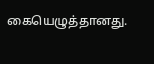கையெழுத்தானது.